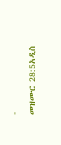-
መዝሙር 28:5አዲስ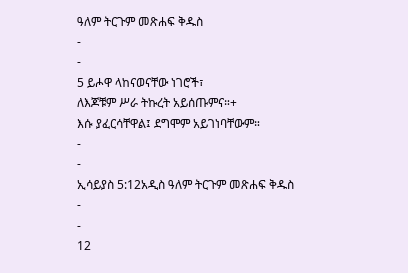ዓለም ትርጉም መጽሐፍ ቅዱስ
-
-
5 ይሖዋ ላከናወናቸው ነገሮች፣
ለእጆቹም ሥራ ትኩረት አይሰጡምና።+
እሱ ያፈርሳቸዋል፤ ደግሞም አይገነባቸውም።
-
-
ኢሳይያስ 5:12አዲስ ዓለም ትርጉም መጽሐፍ ቅዱስ
-
-
12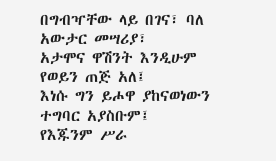በግብዣቸው ላይ በገና፣ ባለ አውታር መሣሪያ፣
አታሞና ዋሽንት እንዲሁም የወይን ጠጅ አለ፤
እነሱ ግን ይሖዋ ያከናወነውን ተግባር አያስቡም፤
የእጁንም ሥራ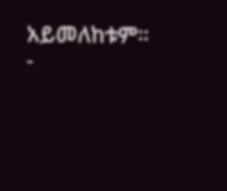አይመለከቱም።
-